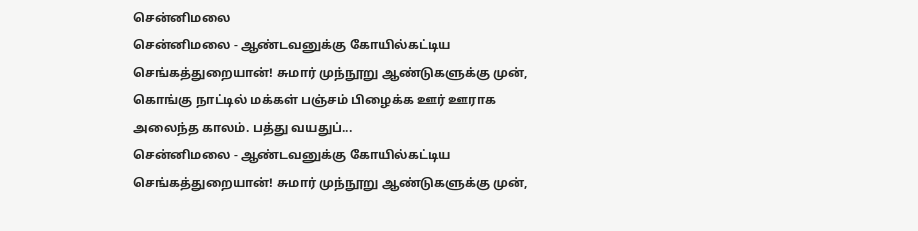சென்னிமலை
சென்னிமலை - ஆண்டவனுக்கு கோயில்கட்டிய செங்கத்துறையான்! சுமார் முந்நூறு ஆண்டுகளுக்கு முன், கொங்கு நாட்டில் மக்கள் பஞ்சம் பிழைக்க ஊர் ஊராக அலைந்த காலம். பத்து வயதுப்...
சென்னிமலை - ஆண்டவனுக்கு கோயில்கட்டிய செங்கத்துறையான்! சுமார் முந்நூறு ஆண்டுகளுக்கு முன்,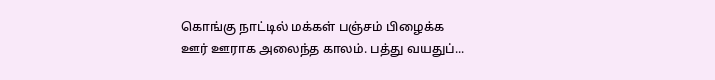கொங்கு நாட்டில் மக்கள் பஞ்சம் பிழைக்க ஊர் ஊராக அலைந்த காலம். பத்து வயதுப்...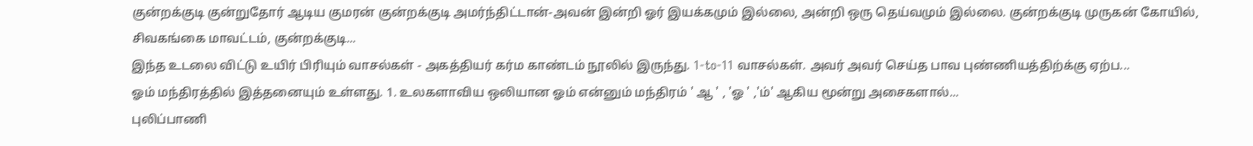குன்றக்குடி குன்றுதோர் ஆடிய குமரன் குன்றக்குடி அமர்ந்திட்டான்-அவன் இன்றி ஓர் இயக்கமும் இல்லை, அன்றி ஒரு தெய்வமும் இல்லை. குன்றக்குடி முருகன் கோயில், சிவகங்கை மாவட்டம், குன்றக்குடி...
இந்த உடலை விட்டு உயிர் பிரியும் வாசல்கள் - அகத்தியர் கர்ம காண்டம் நூலில் இருந்து. 1-to-11 வாசல்கள். அவர் அவர் செய்த பாவ புண்ணியத்திற்க்கு ஏற்ப...
ஓம் மந்திரத்தில் இத்தனையும் உள்ளது. 1. உலகளாவிய ஒலியான ஓம் என்னும் மந்திரம் ' ஆ ' , 'ஓ ' ,'ம்' ஆகிய மூன்று அசைகளால்...
புலிப்பாணி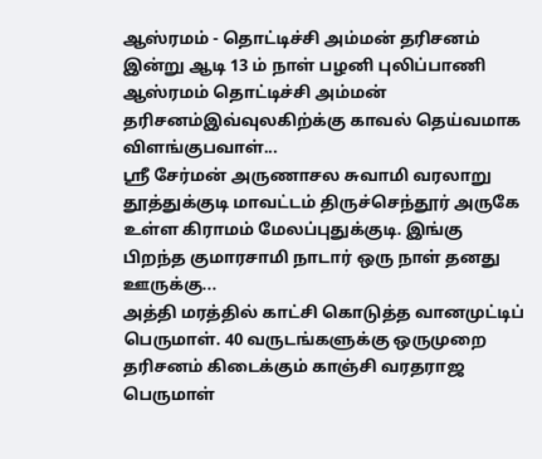ஆஸ்ரமம் - தொட்டிச்சி அம்மன் தரிசனம் இன்று ஆடி 13 ம் நாள் பழனி புலிப்பாணி ஆஸ்ரமம் தொட்டிச்சி அம்மன் தரிசனம்இவ்வுலகிற்க்கு காவல் தெய்வமாக விளங்குபவாள்...
ஶ்ரீ சேர்மன் அருணாசல சுவாமி வரலாறு தூத்துக்குடி மாவட்டம் திருச்செந்தூர் அருகே உள்ள கிராமம் மேலப்புதுக்குடி. இங்கு பிறந்த குமாரசாமி நாடார் ஒரு நாள் தனது ஊருக்கு...
அத்தி மரத்தில் காட்சி கொடுத்த வானமுட்டிப் பெருமாள். 40 வருடங்களுக்கு ஒருமுறை தரிசனம் கிடைக்கும் காஞ்சி வரதராஜ பெருமாள்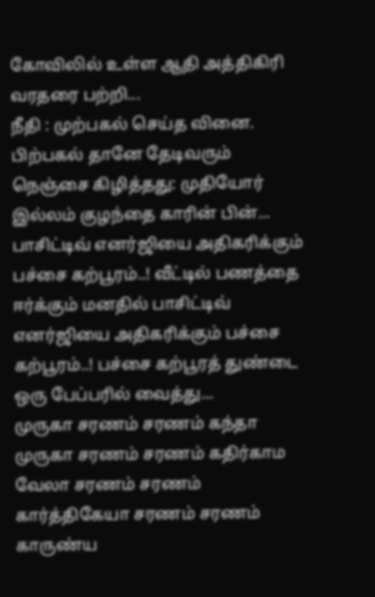கோவிலில் உள்ள ஆதி அத்திகிரி வரதரை பற்றி...
நீதி : முற்பகல் செய்த வினை. பிற்பகல் தானே தேடிவரும் நெஞ்சை கிழித்தது: முதியோர் இல்லம் குழந்தை காரின் பின்...
பாசிட்டிவ் எனர்ஜியை அதிகரிக்கும் பச்சை கற்பூரம்..! வீட்டில் பணத்தை ஈர்க்கும் மனதில் பாசிட்டிவ் எனர்ஜியை அதிகரிக்கும் பச்சை கற்பூரம்..! பச்சை கற்பூரத் துண்டை ஒரு பேப்பரில் வைத்து...
முருகா சரணம் சரணம் கந்தா முருகா சரணம் சரணம் கதிர்காம வேலா சரணம் சரணம் கார்த்திகேயா சரணம் சரணம் காருண்ய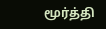மூர்த்தி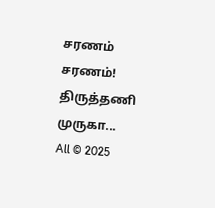சரணம் சரணம்! திருத்தணி முருகா...
All © 2025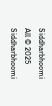Siddharbhoomi
All © 2025 Siddharbhoomi